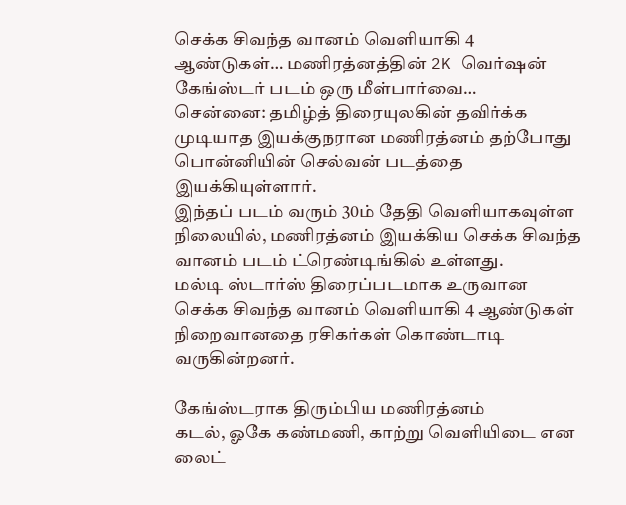செக்க சிவந்த வானம் வெளியாகி 4 ஆண்டுகள்… மணிரத்னத்தின் 2K வெர்ஷன் கேங்ஸ்டர் படம் ஒரு மீள்பார்வை…
சென்னை: தமிழ்த் திரையுலகின் தவிர்க்க முடியாத இயக்குநரான மணிரத்னம் தற்போது பொன்னியின் செல்வன் படத்தை இயக்கியுள்ளார்.
இந்தப் படம் வரும் 30ம் தேதி வெளியாகவுள்ள நிலையில், மணிரத்னம் இயக்கிய செக்க சிவந்த வானம் படம் ட்ரெண்டிங்கில் உள்ளது.
மல்டி ஸ்டார்ஸ் திரைப்படமாக உருவான செக்க சிவந்த வானம் வெளியாகி 4 ஆண்டுகள் நிறைவானதை ரசிகர்கள் கொண்டாடி வருகின்றனர்.

கேங்ஸ்டராக திரும்பிய மணிரத்னம்
கடல், ஓகே கண்மணி, காற்று வெளியிடை என லைட்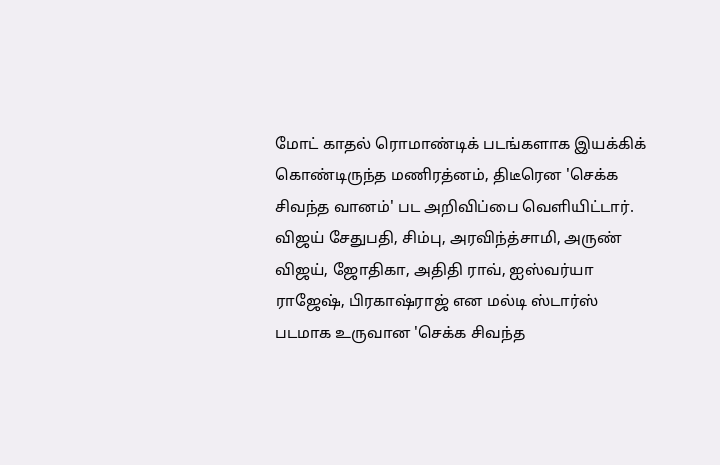மோட் காதல் ரொமாண்டிக் படங்களாக இயக்கிக் கொண்டிருந்த மணிரத்னம், திடீரென 'செக்க சிவந்த வானம்' பட அறிவிப்பை வெளியிட்டார். விஜய் சேதுபதி, சிம்பு, அரவிந்த்சாமி, அருண் விஜய், ஜோதிகா, அதிதி ராவ், ஐஸ்வர்யா ராஜேஷ், பிரகாஷ்ராஜ் என மல்டி ஸ்டார்ஸ் படமாக உருவான 'செக்க சிவந்த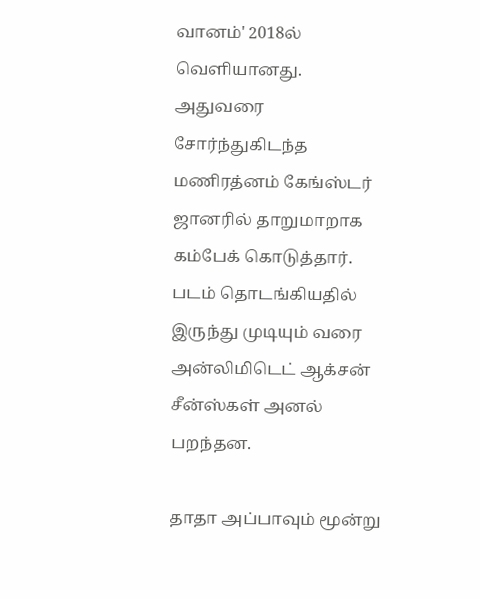வானம்' 2018ல் வெளியானது. அதுவரை சோர்ந்துகிடந்த மணிரத்னம் கேங்ஸ்டர் ஜானரில் தாறுமாறாக கம்பேக் கொடுத்தார். படம் தொடங்கியதில் இருந்து முடியும் வரை அன்லிமிடெட் ஆக்சன் சீன்ஸ்கள் அனல் பறந்தன.

தாதா அப்பாவும் மூன்று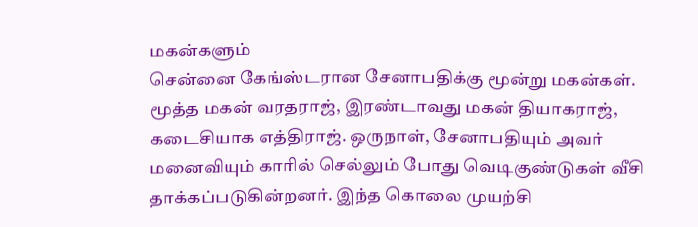மகன்களும்
சென்னை கேங்ஸ்டரான சேனாபதிக்கு மூன்று மகன்கள். மூத்த மகன் வரதராஜ், இரண்டாவது மகன் தியாகராஜ், கடைசியாக எத்திராஜ். ஒருநாள், சேனாபதியும் அவர் மனைவியும் காரில் செல்லும் போது வெடிகுண்டுகள் வீசி தாக்கப்படுகின்றனர். இந்த கொலை முயற்சி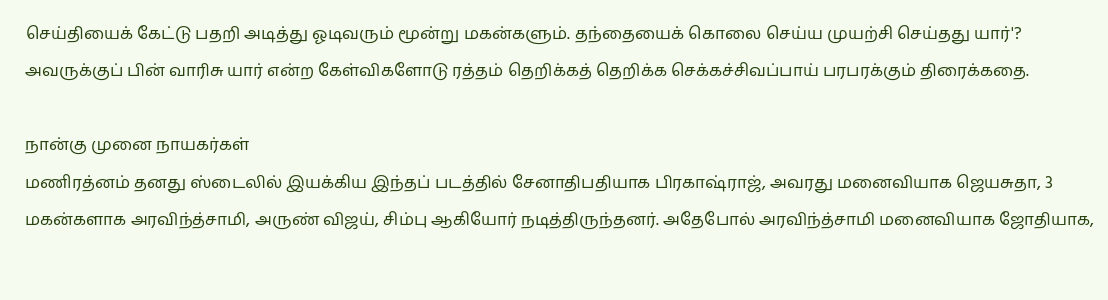செய்தியைக் கேட்டு பதறி அடித்து ஓடிவரும் மூன்று மகன்களும். தந்தையைக் கொலை செய்ய முயற்சி செய்தது யார்'? அவருக்குப் பின் வாரிசு யார் என்ற கேள்விகளோடு ரத்தம் தெறிக்கத் தெறிக்க செக்கச்சிவப்பாய் பரபரக்கும் திரைக்கதை.

நான்கு முனை நாயகர்கள்
மணிரத்னம் தனது ஸ்டைலில் இயக்கிய இந்தப் படத்தில் சேனாதிபதியாக பிரகாஷ்ராஜ், அவரது மனைவியாக ஜெயசுதா, 3 மகன்களாக அரவிந்த்சாமி, அருண் விஜய், சிம்பு ஆகியோர் நடித்திருந்தனர். அதேபோல் அரவிந்த்சாமி மனைவியாக ஜோதியாக,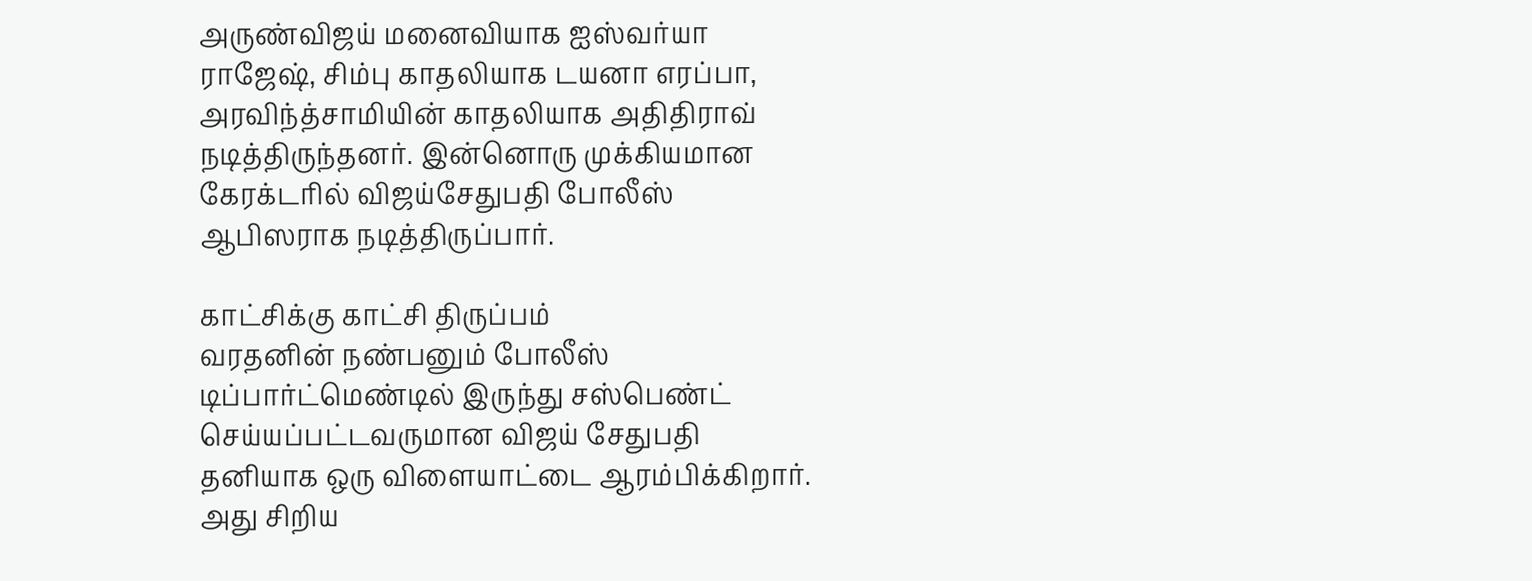அருண்விஜய் மனைவியாக ஐஸ்வர்யா ராஜேஷ், சிம்பு காதலியாக டயனா எரப்பா, அரவிந்த்சாமியின் காதலியாக அதிதிராவ் நடித்திருந்தனர். இன்னொரு முக்கியமான கேரக்டரில் விஜய்சேதுபதி போலீஸ் ஆபிஸராக நடித்திருப்பார்.

காட்சிக்கு காட்சி திருப்பம்
வரதனின் நண்பனும் போலீஸ் டிப்பார்ட்மெண்டில் இருந்து சஸ்பெண்ட் செய்யப்பட்டவருமான விஜய் சேதுபதி தனியாக ஒரு விளையாட்டை ஆரம்பிக்கிறார். அது சிறிய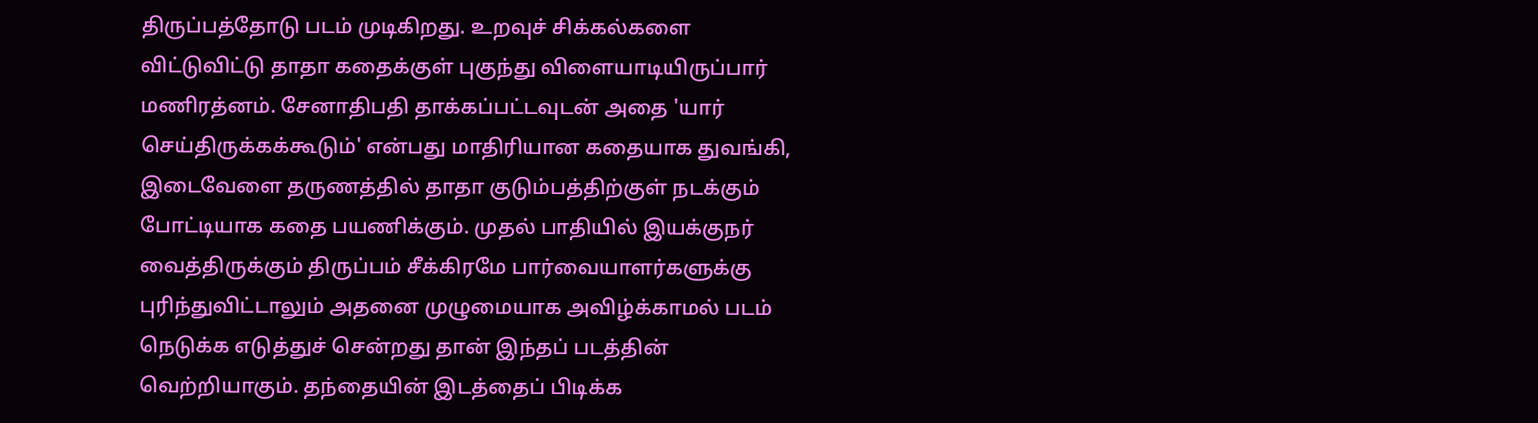திருப்பத்தோடு படம் முடிகிறது. உறவுச் சிக்கல்களை விட்டுவிட்டு தாதா கதைக்குள் புகுந்து விளையாடியிருப்பார் மணிரத்னம். சேனாதிபதி தாக்கப்பட்டவுடன் அதை 'யார் செய்திருக்கக்கூடும்' என்பது மாதிரியான கதையாக துவங்கி, இடைவேளை தருணத்தில் தாதா குடும்பத்திற்குள் நடக்கும் போட்டியாக கதை பயணிக்கும். முதல் பாதியில் இயக்குநர் வைத்திருக்கும் திருப்பம் சீக்கிரமே பார்வையாளர்களுக்கு புரிந்துவிட்டாலும் அதனை முழுமையாக அவிழ்க்காமல் படம் நெடுக்க எடுத்துச் சென்றது தான் இந்தப் படத்தின் வெற்றியாகும். தந்தையின் இடத்தைப் பிடிக்க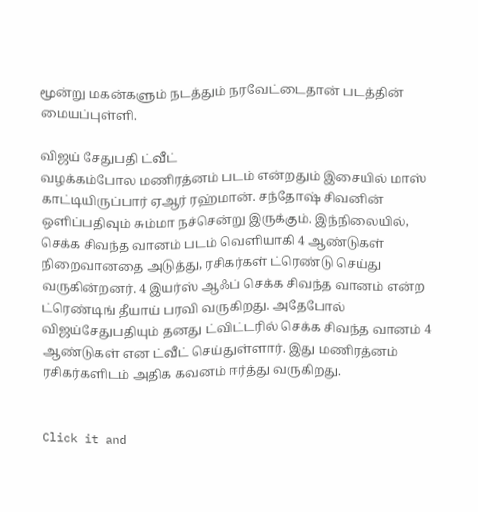மூன்று மகன்களும் நடத்தும் நரவேட்டைதான் படத்தின் மையப்புள்ளி.

விஜய் சேதுபதி ட்வீட்
வழக்கம்போல மணிரத்னம் படம் என்றதும் இசையில் மாஸ் காட்டியிருப்பார் ஏஆர் ரஹ்மான். சந்தோஷ் சிவனின் ஒளிப்பதிவும் சும்மா நச்சென்று இருக்கும். இந்நிலையில், செக்க சிவந்த வானம் படம் வெளியாகி 4 ஆண்டுகள் நிறைவானதை அடுத்து, ரசிகர்கள் ட்ரெண்டு செய்து வருகின்றனர். 4 இயர்ஸ் ஆஃப் செக்க சிவந்த வானம் என்ற ட்ரெண்டிங் தீயாய் பரவி வருகிறது. அதேபோல் விஜய்சேதுபதியும் தனது ட்விட்டரில் செக்க சிவந்த வானம் 4 ஆண்டுகள் என ட்வீட் செய்துள்ளார். இது மணிரத்னம் ரசிகர்களிடம் அதிக கவனம் ஈர்த்து வருகிறது.


Click it and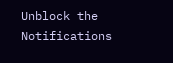Unblock the Notifications